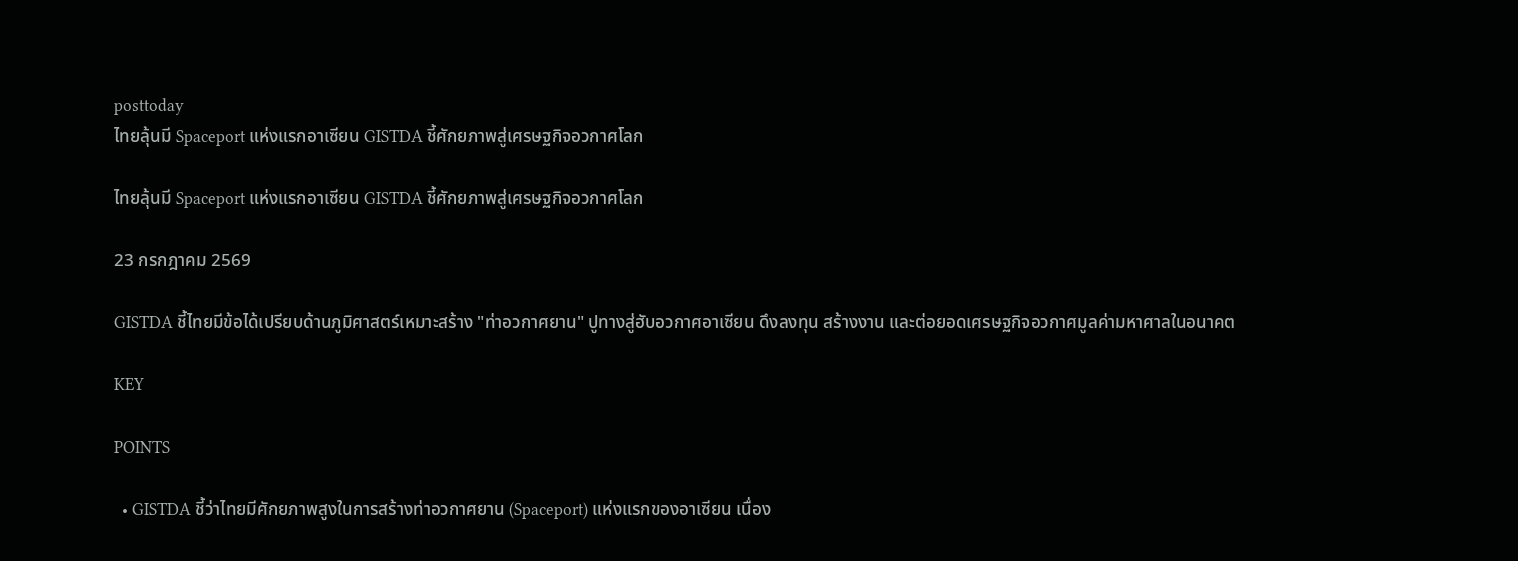posttoday
ไทยลุ้นมี Spaceport แห่งแรกอาเซียน GISTDA ชี้ศักยภาพสู่เศรษฐกิจอวกาศโลก

ไทยลุ้นมี Spaceport แห่งแรกอาเซียน GISTDA ชี้ศักยภาพสู่เศรษฐกิจอวกาศโลก

23 กรกฎาคม 2569

GISTDA ชี้ไทยมีข้อได้เปรียบด้านภูมิศาสตร์เหมาะสร้าง "ท่าอวกาศยาน" ปูทางสู่ฮับอวกาศอาเซียน ดึงลงทุน สร้างงาน และต่อยอดเศรษฐกิจอวกาศมูลค่ามหาศาลในอนาคต

KEY

POINTS

  • GISTDA ชี้ว่าไทยมีศักยภาพสูงในการสร้างท่าอวกาศยาน (Spaceport) แห่งแรกของอาเซียน เนื่อง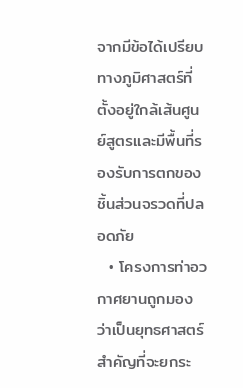จากมีข้อได้เปรียบทางภูมิศาสตร์ที่ตั้งอยู่ใกล้เส้นศูนย์สูตรและมีพื้นที่รองรับการตกของชิ้นส่วนจรวดที่ปลอดภัย
  • โครงการท่าอวกาศยานถูกมองว่าเป็นยุทธศาสตร์สำคัญที่จะยกระ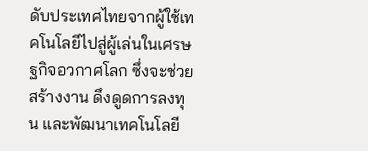ดับประเทศไทยจากผู้ใช้เทคโนโลยีไปสู่ผู้เล่นในเศรษฐกิจอวกาศโลก ซึ่งจะช่วยสร้างงาน ดึงดูดการลงทุน และพัฒนาเทคโนโลยี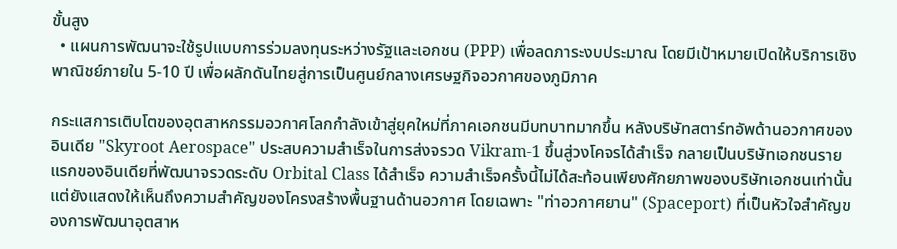ขั้นสูง
  • แผนการพัฒนาจะใช้รูปแบบการร่วมลงทุนระหว่างรัฐและเอกชน (PPP) เพื่อลดภาระงบประมาณ โดยมีเป้าหมายเปิดให้บริการเชิงพาณิชย์ภายใน 5-10 ปี เพื่อผลักดันไทยสู่การเป็นศูนย์กลางเศรษฐกิจอวกาศของภูมิภาค

กระแสการเติบโตของอุตสาหกรรมอวกาศโลกกำลังเข้าสู่ยุคใหม่ที่ภาคเอกชนมีบทบาทมากขึ้น หลังบริษัทสตาร์ทอัพด้านอวกาศของอินเดีย "Skyroot Aerospace" ประสบความสำเร็จในการส่งจรวด Vikram-1 ขึ้นสู่วงโคจรได้สำเร็จ กลายเป็นบริษัทเอกชนรายแรกของอินเดียที่พัฒนาจรวดระดับ Orbital Class ได้สำเร็จ ความสำเร็จครั้งนี้ไม่ได้สะท้อนเพียงศักยภาพของบริษัทเอกชนเท่านั้น แต่ยังแสดงให้เห็นถึงความสำคัญของโครงสร้างพื้นฐานด้านอวกาศ โดยเฉพาะ "ท่าอวกาศยาน" (Spaceport) ที่เป็นหัวใจสำคัญของการพัฒนาอุตสาห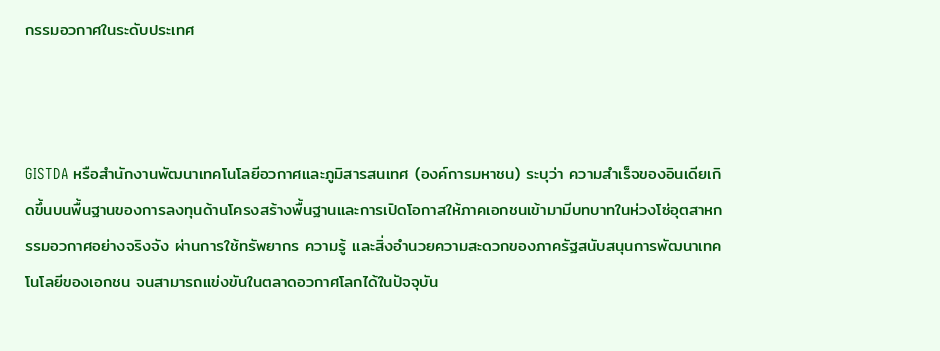กรรมอวกาศในระดับประเทศ



GISTDA หรือสำนักงานพัฒนาเทคโนโลยีอวกาศและภูมิสารสนเทศ (องค์การมหาชน) ระบุว่า ความสำเร็จของอินเดียเกิดขึ้นบนพื้นฐานของการลงทุนด้านโครงสร้างพื้นฐานและการเปิดโอกาสให้ภาคเอกชนเข้ามามีบทบาทในห่วงโซ่อุตสาหกรรมอวกาศอย่างจริงจัง ผ่านการใช้ทรัพยากร ความรู้ และสิ่งอำนวยความสะดวกของภาครัฐสนับสนุนการพัฒนาเทคโนโลยีของเอกชน จนสามารถแข่งขันในตลาดอวกาศโลกได้ในปัจจุบัน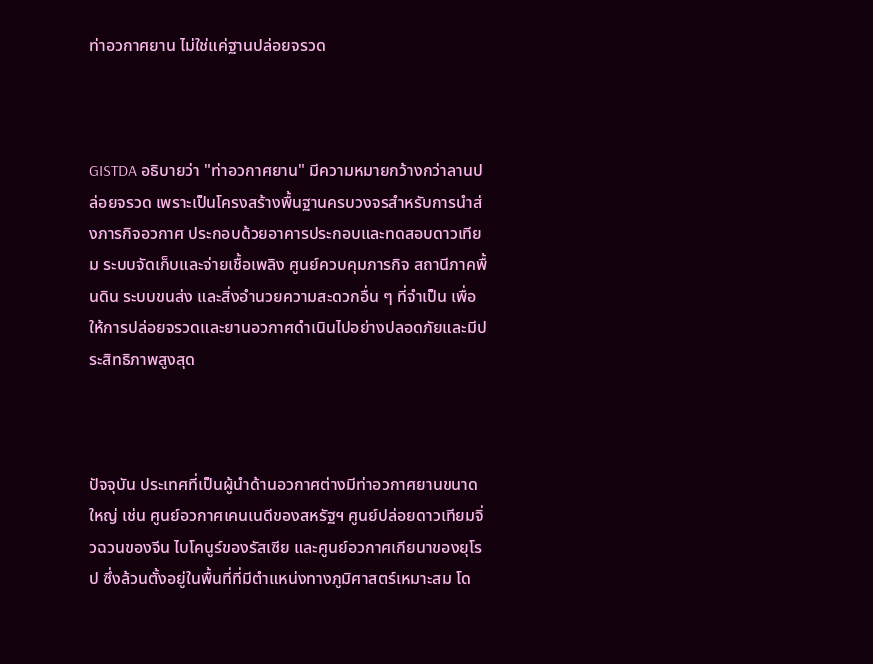ท่าอวกาศยาน ไม่ใช่แค่ฐานปล่อยจรวด



GISTDA อธิบายว่า "ท่าอวกาศยาน" มีความหมายกว้างกว่าลานปล่อยจรวด เพราะเป็นโครงสร้างพื้นฐานครบวงจรสำหรับการนำส่งภารกิจอวกาศ ประกอบด้วยอาคารประกอบและทดสอบดาวเทียม ระบบจัดเก็บและจ่ายเชื้อเพลิง ศูนย์ควบคุมภารกิจ สถานีภาคพื้นดิน ระบบขนส่ง และสิ่งอำนวยความสะดวกอื่น ๆ ที่จำเป็น เพื่อให้การปล่อยจรวดและยานอวกาศดำเนินไปอย่างปลอดภัยและมีประสิทธิภาพสูงสุด



ปัจจุบัน ประเทศที่เป็นผู้นำด้านอวกาศต่างมีท่าอวกาศยานขนาดใหญ่ เช่น ศูนย์อวกาศเคนเนดีของสหรัฐฯ ศูนย์ปล่อยดาวเทียมจิ่วฉวนของจีน ไบโคนูร์ของรัสเซีย และศูนย์อวกาศเกียนาของยุโรป ซึ่งล้วนตั้งอยู่ในพื้นที่ที่มีตำแหน่งทางภูมิศาสตร์เหมาะสม โด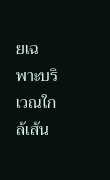ยเฉพาะบริเวณใกล้เส้น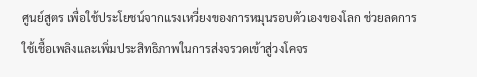ศูนย์สูตร เพื่อใช้ประโยชน์จากแรงเหวี่ยงของการหมุนรอบตัวเองของโลก ช่วยลดการใช้เชื้อเพลิงและเพิ่มประสิทธิภาพในการส่งจรวดเข้าสู่วงโคจร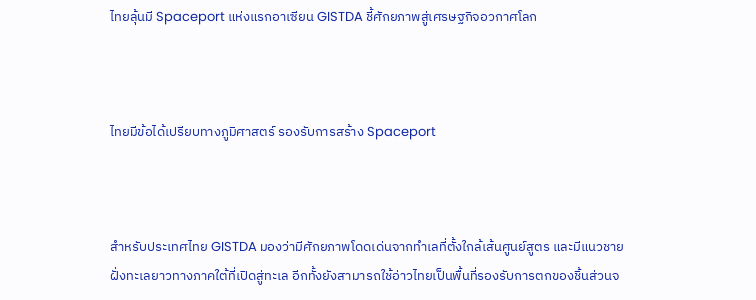ไทยลุ้นมี Spaceport แห่งแรกอาเซียน GISTDA ชี้ศักยภาพสู่เศรษฐกิจอวกาศโลก



ไทยมีข้อได้เปรียบทางภูมิศาสตร์ รองรับการสร้าง Spaceport



สำหรับประเทศไทย GISTDA มองว่ามีศักยภาพโดดเด่นจากทำเลที่ตั้งใกล้เส้นศูนย์สูตร และมีแนวชายฝั่งทะเลยาวทางภาคใต้ที่เปิดสู่ทะเล อีกทั้งยังสามารถใช้อ่าวไทยเป็นพื้นที่รองรับการตกของชิ้นส่วนจ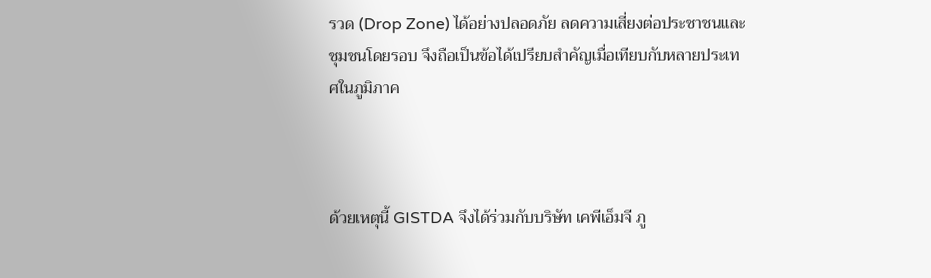รวด (Drop Zone) ได้อย่างปลอดภัย ลดความเสี่ยงต่อประชาชนและชุมชนโดยรอบ จึงถือเป็นข้อได้เปรียบสำคัญเมื่อเทียบกับหลายประเทศในภูมิภาค



ด้วยเหตุนี้ GISTDA จึงได้ร่วมกับบริษัท เคพีเอ็มจี ภู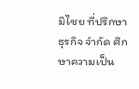มิไชย ที่ปรึกษาธุรกิจ จำกัด ศึกษาความเป็น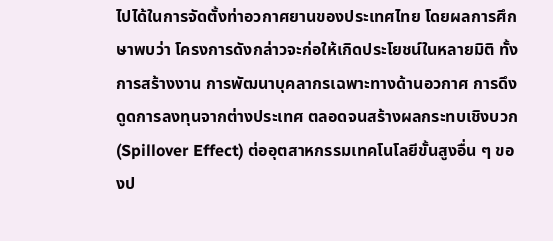ไปได้ในการจัดตั้งท่าอวกาศยานของประเทศไทย โดยผลการศึกษาพบว่า โครงการดังกล่าวจะก่อให้เกิดประโยชน์ในหลายมิติ ทั้งการสร้างงาน การพัฒนาบุคลากรเฉพาะทางด้านอวกาศ การดึงดูดการลงทุนจากต่างประเทศ ตลอดจนสร้างผลกระทบเชิงบวก (Spillover Effect) ต่ออุตสาหกรรมเทคโนโลยีขั้นสูงอื่น ๆ ของป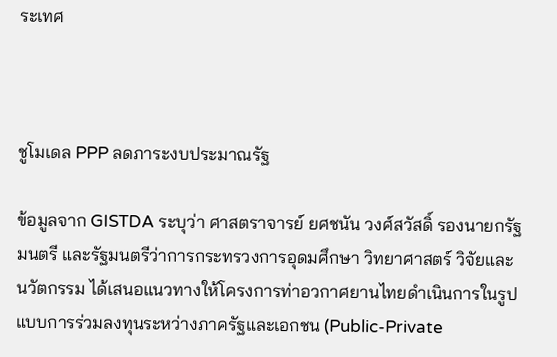ระเทศ



ชูโมเดล PPP ลดภาระงบประมาณรัฐ

ข้อมูลจาก GISTDA ระบุว่า ศาสตราจารย์ ยศชนัน วงศ์สวัสดิ์ รองนายกรัฐมนตรี และรัฐมนตรีว่าการกระทรวงการอุดมศึกษา วิทยาศาสตร์ วิจัยและนวัตกรรม ได้เสนอแนวทางให้โครงการท่าอวกาศยานไทยดำเนินการในรูปแบบการร่วมลงทุนระหว่างภาครัฐและเอกชน (Public-Private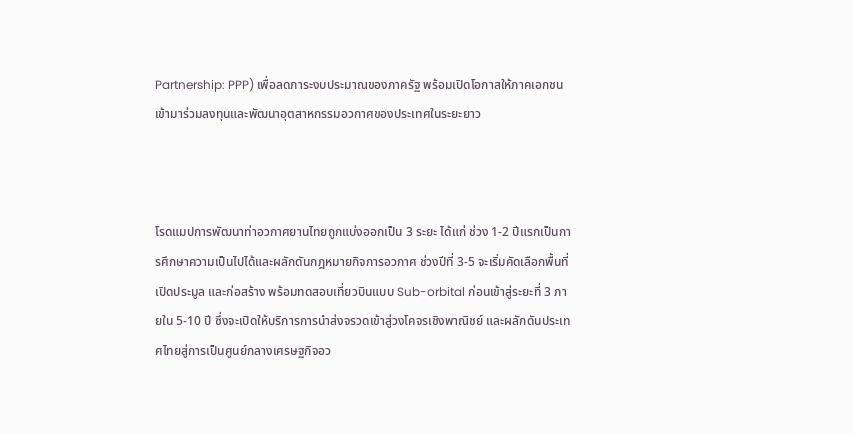Partnership: PPP) เพื่อลดภาระงบประมาณของภาครัฐ พร้อมเปิดโอกาสให้ภาคเอกชนเข้ามาร่วมลงทุนและพัฒนาอุตสาหกรรมอวกาศของประเทศในระยะยาว



โรดแมปการพัฒนาท่าอวกาศยานไทยถูกแบ่งออกเป็น 3 ระยะ ได้แก่ ช่วง 1-2 ปีแรกเป็นการศึกษาความเป็นไปได้และผลักดันกฎหมายกิจการอวกาศ ช่วงปีที่ 3-5 จะเริ่มคัดเลือกพื้นที่ เปิดประมูล และก่อสร้าง พร้อมทดสอบเที่ยวบินแบบ Sub-orbital ก่อนเข้าสู่ระยะที่ 3 ภายใน 5-10 ปี ซึ่งจะเปิดให้บริการการนำส่งจรวดเข้าสู่วงโคจรเชิงพาณิชย์ และผลักดันประเทศไทยสู่การเป็นศูนย์กลางเศรษฐกิจอว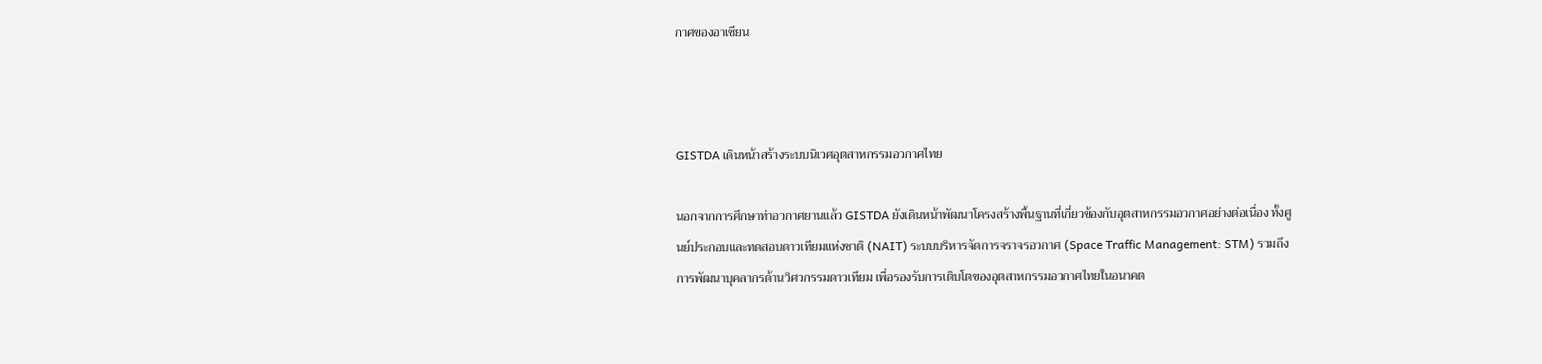กาศของอาเซียน



GISTDA เดินหน้าสร้างระบบนิเวศอุตสาหกรรมอวกาศไทย

นอกจากการศึกษาท่าอวกาศยานแล้ว GISTDA ยังเดินหน้าพัฒนาโครงสร้างพื้นฐานที่เกี่ยวข้องกับอุตสาหกรรมอวกาศอย่างต่อเนื่อง ทั้งศูนย์ประกอบและทดสอบดาวเทียมแห่งชาติ (NAIT) ระบบบริหารจัดการจราจรอวกาศ (Space Traffic Management: STM) รวมถึงการพัฒนาบุคลากรด้านวิศวกรรมดาวเทียม เพื่อรองรับการเติบโตของอุตสาหกรรมอวกาศไทยในอนาคต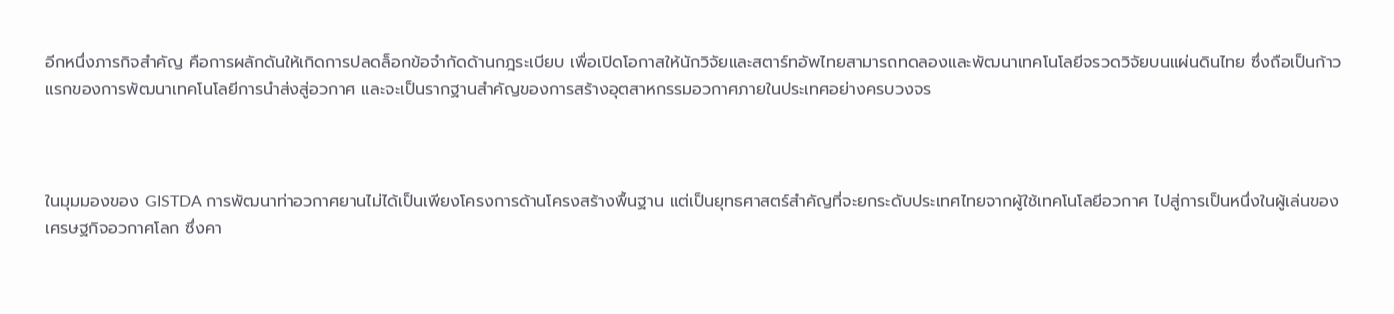อีกหนึ่งภารกิจสำคัญ คือการผลักดันให้เกิดการปลดล็อกข้อจำกัดด้านกฎระเบียบ เพื่อเปิดโอกาสให้นักวิจัยและสตาร์ทอัพไทยสามารถทดลองและพัฒนาเทคโนโลยีจรวดวิจัยบนแผ่นดินไทย ซึ่งถือเป็นก้าวแรกของการพัฒนาเทคโนโลยีการนำส่งสู่อวกาศ และจะเป็นรากฐานสำคัญของการสร้างอุตสาหกรรมอวกาศภายในประเทศอย่างครบวงจร



ในมุมมองของ GISTDA การพัฒนาท่าอวกาศยานไม่ได้เป็นเพียงโครงการด้านโครงสร้างพื้นฐาน แต่เป็นยุทธศาสตร์สำคัญที่จะยกระดับประเทศไทยจากผู้ใช้เทคโนโลยีอวกาศ ไปสู่การเป็นหนึ่งในผู้เล่นของเศรษฐกิจอวกาศโลก ซึ่งคา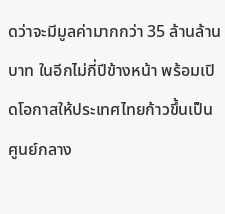ดว่าจะมีมูลค่ามากกว่า 35 ล้านล้านบาท ในอีกไม่กี่ปีข้างหน้า พร้อมเปิดโอกาสให้ประเทศไทยก้าวขึ้นเป็นศูนย์กลาง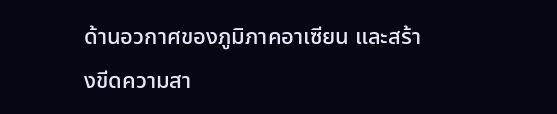ด้านอวกาศของภูมิภาคอาเซียน และสร้างขีดความสา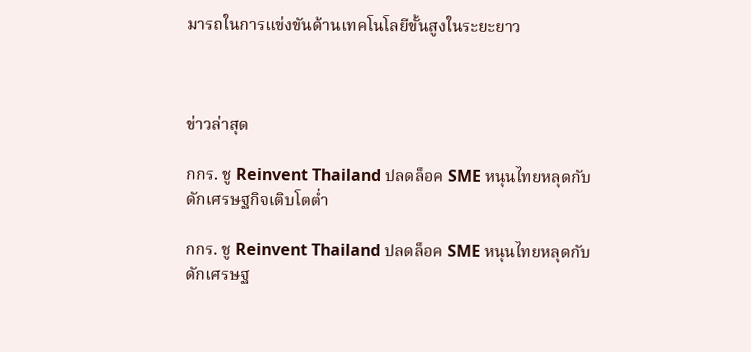มารถในการแข่งขันด้านเทคโนโลยีขั้นสูงในระยะยาว



ข่าวล่าสุด

กกร. ชู Reinvent Thailand ปลดล็อค SME หนุนไทยหลุดกับดักเศรษฐกิจเติบโตต่ำ

กกร. ชู Reinvent Thailand ปลดล็อค SME หนุนไทยหลุดกับดักเศรษฐ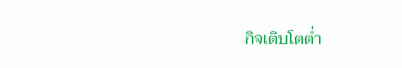กิจเติบโตต่ำ